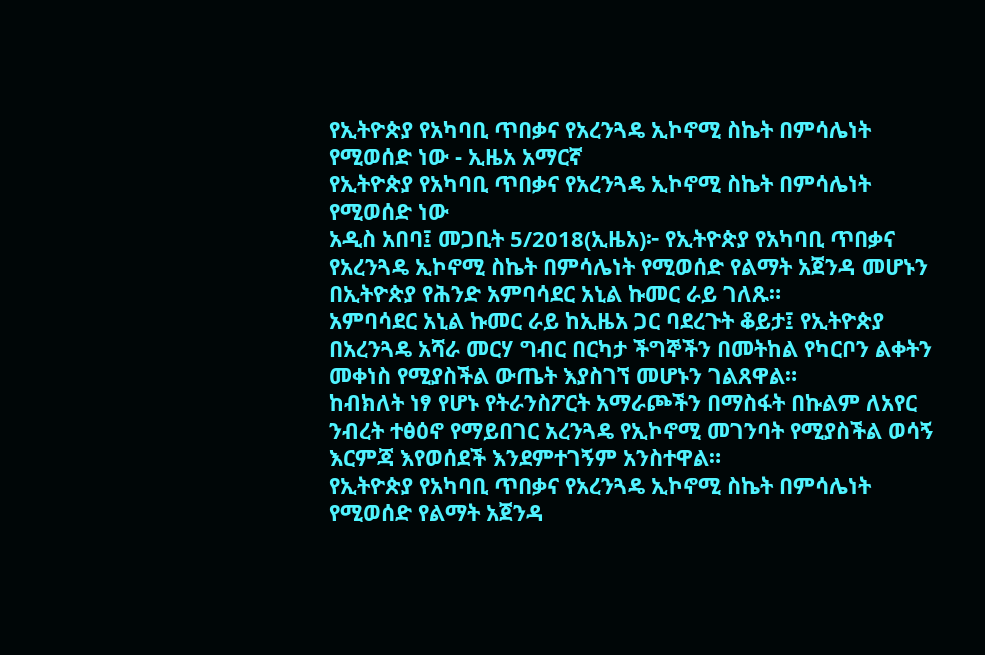የኢትዮጵያ የአካባቢ ጥበቃና የአረንጓዴ ኢኮኖሚ ስኬት በምሳሌነት የሚወሰድ ነው - ኢዜአ አማርኛ
የኢትዮጵያ የአካባቢ ጥበቃና የአረንጓዴ ኢኮኖሚ ስኬት በምሳሌነት የሚወሰድ ነው
አዲስ አበባ፤ መጋቢት 5/2018(ኢዜአ)፦ የኢትዮጵያ የአካባቢ ጥበቃና የአረንጓዴ ኢኮኖሚ ስኬት በምሳሌነት የሚወሰድ የልማት አጀንዳ መሆኑን በኢትዮጵያ የሕንድ አምባሳደር አኒል ኩመር ራይ ገለጹ።
አምባሳደር አኒል ኩመር ራይ ከኢዜአ ጋር ባደረጉት ቆይታ፤ የኢትዮጵያ በአረንጓዴ አሻራ መርሃ ግብር በርካታ ችግኞችን በመትከል የካርቦን ልቀትን መቀነስ የሚያስችል ውጤት እያስገኘ መሆኑን ገልጸዋል።
ከብክለት ነፃ የሆኑ የትራንስፖርት አማራጮችን በማስፋት በኩልም ለአየር ንብረት ተፅዕኖ የማይበገር አረንጓዴ የኢኮኖሚ መገንባት የሚያስችል ወሳኝ እርምጃ እየወሰደች እንደምተገኝም አንስተዋል።
የኢትዮጵያ የአካባቢ ጥበቃና የአረንጓዴ ኢኮኖሚ ስኬት በምሳሌነት የሚወሰድ የልማት አጀንዳ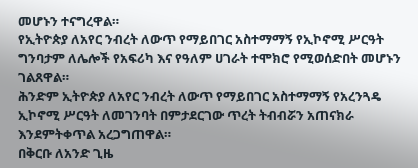መሆኑን ተናግረዋል።
የኢትዮጵያ ለአየር ንብረት ለውጥ የማይበገር አስተማማኝ የኢኮኖሚ ሥርዓት ግንባታም ለሌሎች የአፍሪካ እና የዓለም ሀገራት ተሞክሮ የሚወሰድበት መሆኑን ገልጸዋል።
ሕንድም ኢትዮጵያ ለአየር ንብረት ለውጥ የማይበገር አስተማማኝ የአረንጓዴ ኢኮኖሚ ሥርዓት ለመገንባት በምታደርገው ጥረት ትብብሯን አጠናክራ እንደምትቀጥል አረጋግጠዋል።
በቅርቡ ለአንድ ጊዜ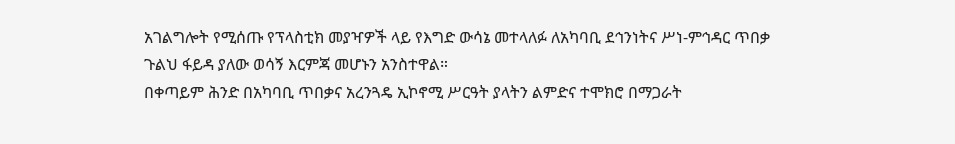አገልግሎት የሚሰጡ የፕላስቲክ መያዣዎች ላይ የእግድ ውሳኔ መተላለፉ ለአካባቢ ደኅንነትና ሥነ-ምኅዳር ጥበቃ ጉልህ ፋይዳ ያለው ወሳኝ እርምጃ መሆኑን አንስተዋል።
በቀጣይም ሕንድ በአካባቢ ጥበቃና አረንጓዴ ኢኮኖሚ ሥርዓት ያላትን ልምድና ተሞክሮ በማጋራት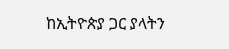ከኢትዮጵያ ጋር ያላትን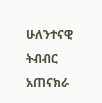ሁለንተናዊ ትብብር አጠናክራ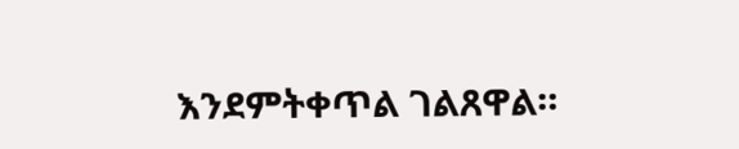እንደምትቀጥል ገልጸዋል።